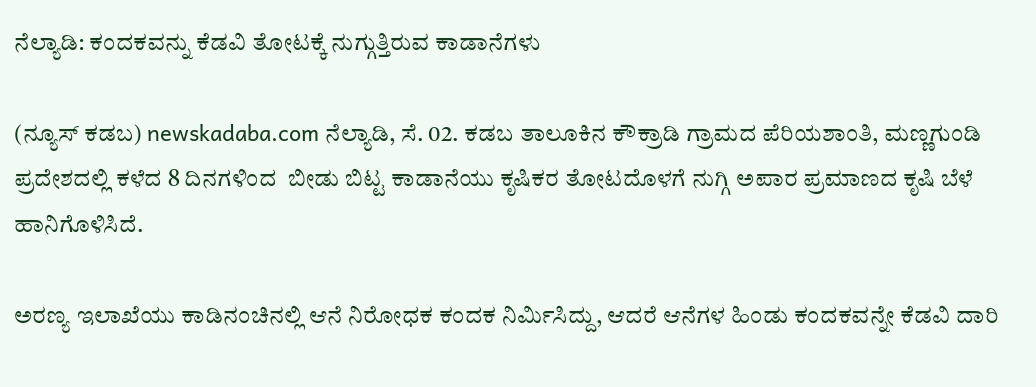ನೆಲ್ಯಾಡಿ: ಕಂದಕವನ್ನು ಕೆಡವಿ ತೋಟಕ್ಕೆ ನುಗ್ಗುತ್ತಿರುವ ಕಾಡಾನೆಗಳು

(ನ್ಯೂಸ್ ಕಡಬ) newskadaba.com ನೆಲ್ಯಾಡಿ, ಸೆ. 02. ಕಡಬ ತಾಲೂಕಿನ ಕೌಕ್ರಾಡಿ ಗ್ರಾಮದ ಪೆರಿಯಶಾಂತಿ, ಮಣ್ಣಗುಂಡಿ  ಪ್ರದೇಶದಲ್ಲಿ ಕಳೆದ 8 ದಿನಗಳಿಂದ  ಬೀಡು ಬಿಟ್ಟ ಕಾಡಾನೆಯು ಕೃಷಿಕರ ತೋಟದೊಳಗೆ ನುಗ್ಗಿ ಅಪಾರ ಪ್ರಮಾಣದ ಕೃಷಿ ಬೆಳೆ ಹಾನಿಗೊಳಿಸಿದೆ.

ಅರಣ್ಯ ಇಲಾಖೆಯು ಕಾಡಿನಂಚಿನಲ್ಲಿ ಆನೆ ನಿರೋಧಕ ಕಂದಕ ನಿರ್ಮಿಸಿದ್ದು, ಆದರೆ ಆನೆಗಳ ಹಿಂಡು ಕಂದಕವನ್ನೇ ಕೆಡವಿ ದಾರಿ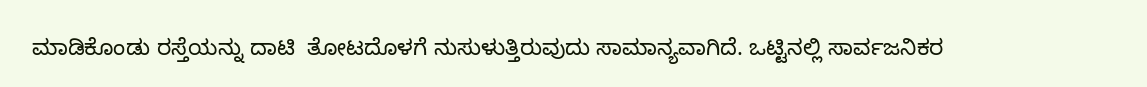ಮಾಡಿಕೊಂಡು ರಸ್ತೆಯನ್ನು ದಾಟಿ  ತೋಟದೊಳಗೆ ನುಸುಳುತ್ತಿರುವುದು ಸಾಮಾನ್ಯವಾಗಿದೆ. ಒಟ್ಟಿನಲ್ಲಿ ಸಾರ್ವಜನಿಕರ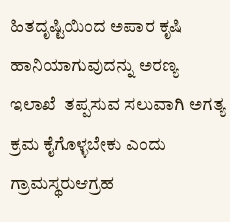ಹಿತದೃಷ್ಟಿಯಿಂದ ಅಪಾರ ಕೃಷಿ ಹಾನಿಯಾಗುವುದನ್ನು ಅರಣ್ಯ ಇಲಾಖೆ  ತಪ್ಪಸುವ ಸಲುವಾಗಿ ಅಗತ್ಯ ಕ್ರಮ ಕೈಗೊಳ್ಳಬೇಕು ಎಂದು  ಗ್ರಾಮಸ್ಥರುಆಗ್ರಹ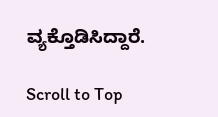ವ್ಯಕ್ತೊಡಿಸಿದ್ದಾರೆ.

Scroll to Top